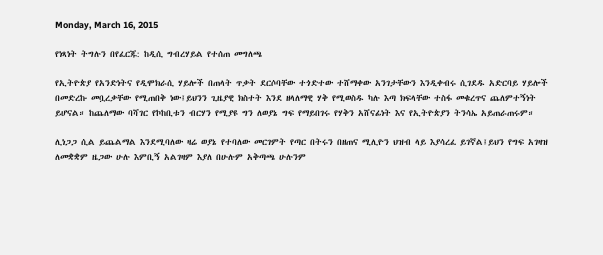Monday, March 16, 2015

የነጻነት ትግሉን በየፈርጁ: ከዲሲ ግብረሃይል የተሰጠ መግለጫ

የኢትዮጵያ የአንድነትና የዲሞክራሲ ሃይሎች በጠላት ጥቃት ደርሶባቸው ተጎድተው ተሸማቀው አንገታቸውን እንዲቀብሩ ሲገደዱ አድርባይ ሃይሎች በመድረኩ መቧረቃቸው የሚጠበቅ ነው፤ይህንን ጊዜያዊ ክስተት እንደ ዘላለማዊ ሃቅ የሚወስዱ ካሉ እጣ ክፍላቸው ተስፋ መቁረጥና ጨለምተኝነት ይሆናል። ከጨለማው ባሻገር የኮከቢቱን ብርሃን የሚያዩ ግን ለወያኔ ግፍ የማይበገሩ የሃቅን አሸናፊነት እና የኢትዮጵያን ትንሳኤ አይጠራጠሩም።

ሊነጋጋ ሲል ይጨልማል እንደሚባለው ዛሬ ወያኔ የተባለው መርገምት የጣር በትሩን በዘጠና ሚሊዮን ህዝብ ላይ እያሳረፈ ይገኛል፤ይህን የግፍ አገዛዝ ለመቋቋም ዜጋው ሁሉ እምቢኝ አልገዛም እያለ በሁሉም አቅጣጫ ሁሉንም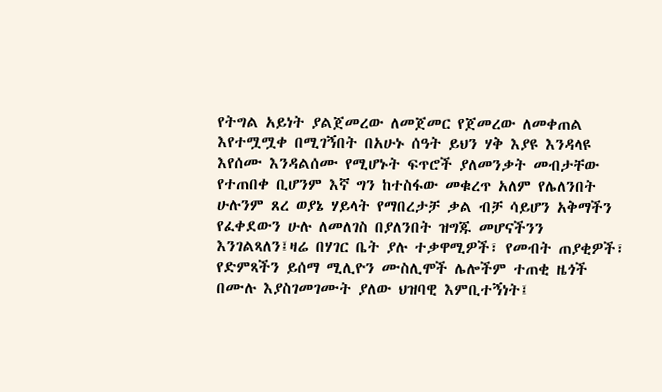የትግል አይነት ያልጀመረው ለመጀመር የጀመረው ለመቀጠል እየተሟሟቀ በሚገኝበት በአሁኑ ሰዓት ይህን ሃቅ እያዩ እንዳላዩ እየሰሙ እንዳልሰሙ የሚሆኑት ፍጥሮች ያለመንቃት መብታቸው የተጠበቀ ቢሆንም እኛ ግን ከተስፋው መቁረጥ አለም የሌለንበት ሁሉንም ጸረ ወያኔ ሃይላት የማበረታቻ ቃል ብቻ ሳይሆን አቅማችን የፈቀደውን ሁሉ ለመለገስ በያለንበት ዝግጁ መሆናችንን እንገልጻለን፤ዛሬ በሃገር ቤት ያሉ ተቃዋሚዎች፣ የመብት ጠያቂዎች፣ የድምጻችን ይሰማ ሚሊዮን ሙስሊሞች ሌሎችም ተጠቂ ዜጎች በሙሉ እያስገመገሙት ያለው ህዝባዊ እምቢተኝነት፤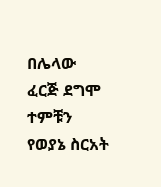በሌላው ፈርጅ ደግሞ ተምቹን የወያኔ ስርአት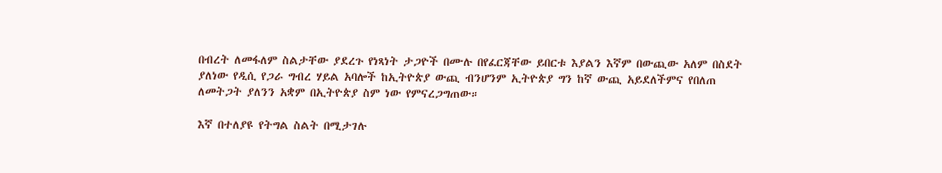በብረት ለመፋለም ስልታቸው ያደረጉ የነጻነት ታጋዮች በሙሉ በየፈርጃቸው ይበርቱ እያልን እኛም በውጪው አለም በስደት ያለነው የዲሲ የጋራ ግብረ ሃይል አባሎች ከኢትዮጵያ ውጪ ብንሆንም ኢትዮጵያ ግን ከኛ ውጪ አይደለችምና የበለጠ ለመትጋት ያለንን አቋም በኢትዮጵያ ስም ነው የምናረጋግጠው።

እኛ በተለያዩ የትግል ስልት በሚታገሉ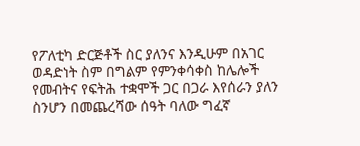የፖለቲካ ድርጅቶች ስር ያለንና እንዲሁም በአገር ወዳድነት ስም በግልም የምንቀሳቀስ ከሌሎች የመብትና የፍትሕ ተቋሞች ጋር በጋራ እየሰራን ያለን ስንሆን በመጨረሻው ሰዓት ባለው ግፈኛ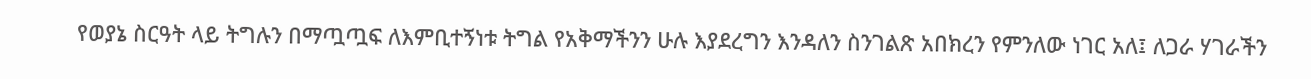የወያኔ ስርዓት ላይ ትግሉን በማጧጧፍ ለእምቢተኝነቱ ትግል የአቅማችንን ሁሉ እያደረግን እንዳለን ስንገልጽ አበክረን የምንለው ነገር አለ፤ ለጋራ ሃገራችን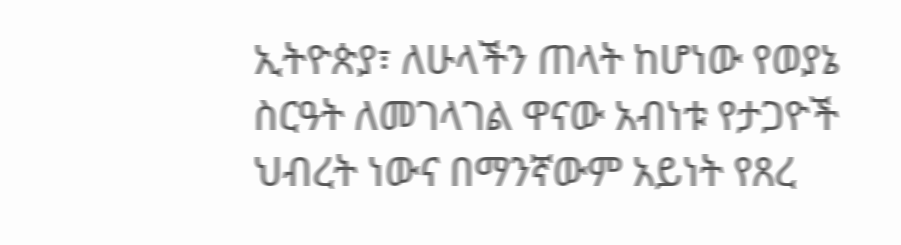ኢትዮጵያ፣ ለሁላችን ጠላት ከሆነው የወያኔ ስርዓት ለመገላገል ዋናው አብነቱ የታጋዮች ህብረት ነውና በማንኛውም አይነት የጸረ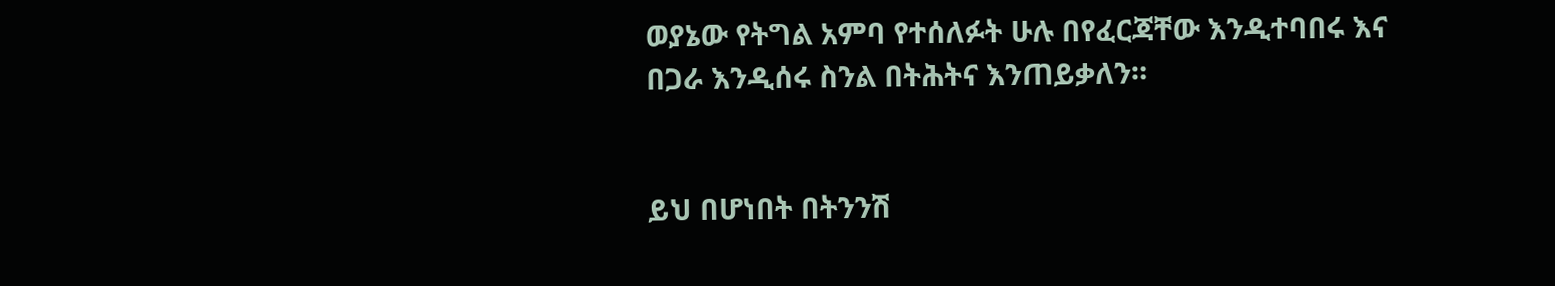ወያኔው የትግል አምባ የተሰለፉት ሁሉ በየፈርጃቸው እንዲተባበሩ እና በጋራ እንዲሰሩ ስንል በትሕትና እንጠይቃለን።


ይህ በሆነበት በትንንሽ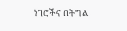ነገሮችና በትግል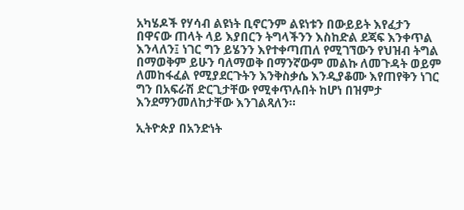አካሄዶች የሃሳብ ልዩነት ቢኖርንም ልዩነቱን በውይይት እየፈታን በዋናው ጠላት ላይ እያበርን ትግላችንን እስከድል ደጃፍ እንቀጥል እንላለን፤ ነገር ግን ይሄንን እየተቀጣጠለ የሚገኘውን የህዝብ ትግል በማወቅም ይሁን ባለማወቅ በማንኛውም መልኩ ለመጉዳት ወይም ለመከፋፈል የሚያደርጉትን እንቅስቃሴ እንዲያቆሙ እየጠየቅን ነገር ግን በአፍራሽ ድርጊታቸው የሚቀጥሉበት ከሆነ በዝምታ እንደማንመለከታቸው እንገልጻለን።

ኢትዮጵያ በአንድነት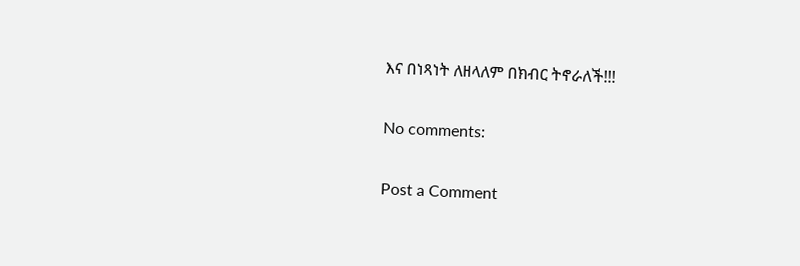እና በነጻነት ለዘላለም በክብር ትኖራለች!!!

No comments:

Post a Comment